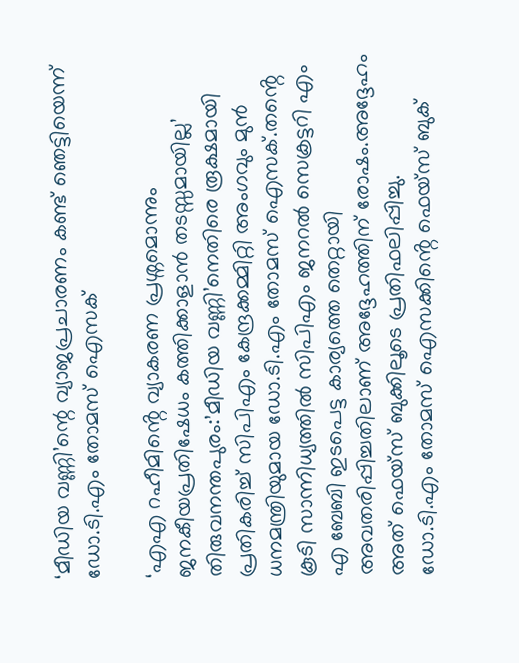‘മീഡിയ വണ്ണി’ന്റെ വ്യാജപ്രചാരണം കണ്ട് ഞെട്ടിയെന്ന് ഡോ.ടി.എം തോമസ് ഐസക്

‘എഎ റഹീമിൻ്റെ വ്യാകരണ പ്രശ്നമൊന്നും ജനകീയപ്രതിഷേധം കത്തിക്കാളാൻ തടസ്സമായില്ല’
തിരുവനന്തപുരം:’മീഡിയ വണ്ണി’നെതിരെ രൂക്ഷമായി പ്രതികരിച്ച് സിപിഎം കേന്ദ്രക്കമ്മിറ്റി അംഗവും മുൻ ധനമന്ത്രിയുമായ ഡോ.ടി.എം തോമസ് ഐസക്.തൻ്റെ കൂടി സാന്നിധ്യത്തിൽ സിപിഎം ജനറൽ സെക്രട്ടറി എം എ ബേബി ഇടപെട്ട കാര്യത്തെ തെറ്റായി അവതരിപ്പിച്ചതിലാണ് അദ്ദേഹത്തിന് രോഷം.അദ്ദേഹം അത് ഫെയ്സ് ബുക്കിലൂടെ പ്രതിഫലിപ്പിച്ചു.
ഡോ.ടി.എം തോമസ് ഐസക്കിൻ്റെ ഫെയ്സ് ബുക്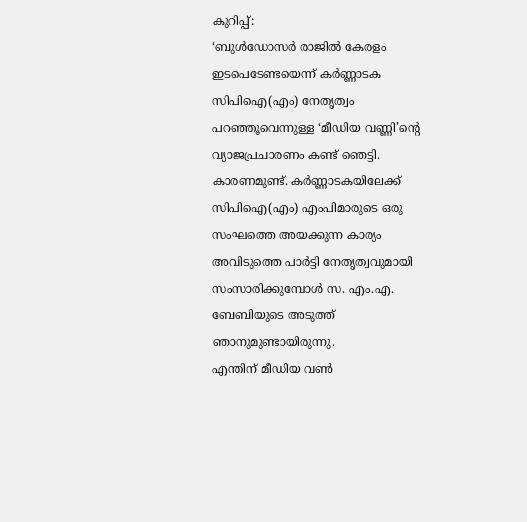കുറിപ്പ്:
‘ബുൾഡോസർ രാജിൽ കേരളം ഇടപെടേണ്ടയെന്ന് കർണ്ണാടക സിപിഐ(എം) നേതൃത്വം പറഞ്ഞൂവെന്നുള്ള ‘മീഡിയ വണ്ണി’ന്റെ വ്യാജപ്രചാരണം കണ്ട് ഞെട്ടി. കാരണമുണ്ട്. കർണ്ണാടകയിലേക്ക് സിപിഐ(എം) എംപിമാരുടെ ഒരു സംഘത്തെ അയക്കുന്ന കാര്യം അവിടുത്തെ പാർട്ടി നേതൃത്വവുമായി സംസാരിക്കുമ്പോൾ സ. എം.എ. ബേബിയുടെ അടുത്ത് ഞാനുമുണ്ടായിരുന്നു.
എന്തിന് മീഡിയ വൺ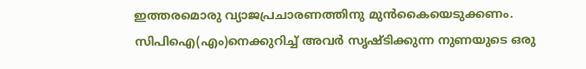ഇത്തരമൊരു വ്യാജപ്രചാരണത്തിനു മുൻകൈയെടുക്കണം. സിപിഐ(എം)നെക്കുറിച്ച് അവർ സൃഷ്ടിക്കുന്ന നുണയുടെ ഒരു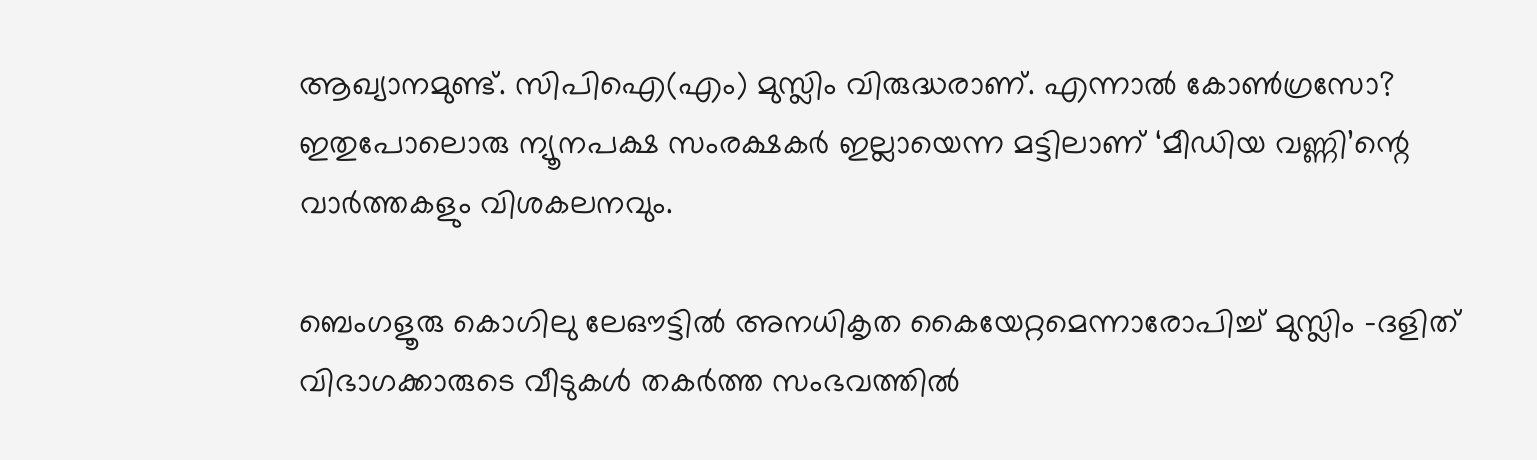ആഖ്യാനമുണ്ട്. സിപിഐ(എം) മുസ്ലിം വിരുദ്ധരാണ്. എന്നാൽ കോൺഗ്രസോ? ഇതുപോലൊരു ന്യൂനപക്ഷ സംരക്ഷകർ ഇല്ലായെന്ന മട്ടിലാണ് ‘മീഡിയ വണ്ണി’ന്റെ വാർത്തകളും വിശകലനവും.

ബെംഗളൂരു കൊഗിലു ലേഔട്ടിൽ അനധികൃത കൈയേറ്റമെന്നാരോപിച്ച് മുസ്ലിം -ദളിത് വിഭാഗക്കാരുടെ വീടുകൾ തകർത്ത സംഭവത്തിൽ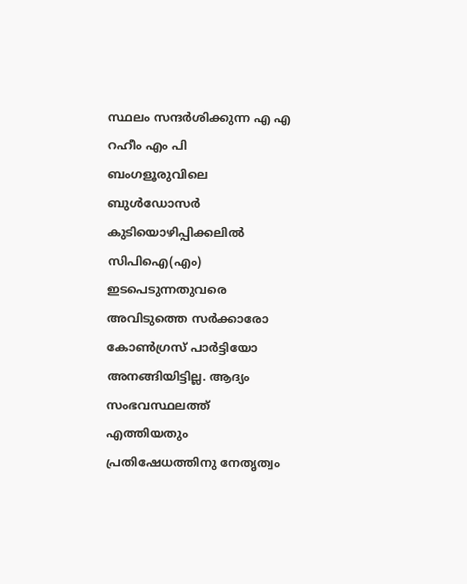സ്ഥലം സന്ദർശിക്കുന്ന എ എ റഹീം എം പി
ബംഗളൂരുവിലെ ബുൾഡോസർ കുടിയൊഴിപ്പിക്കലിൽ സിപിഐ(എം) ഇടപെടുന്നതുവരെ അവിടുത്തെ സർക്കാരോ കോൺഗ്രസ് പാർട്ടിയോ അനങ്ങിയിട്ടില്ല. ആദ്യം സംഭവസ്ഥലത്ത് എത്തിയതും പ്രതിഷേധത്തിനു നേതൃത്വം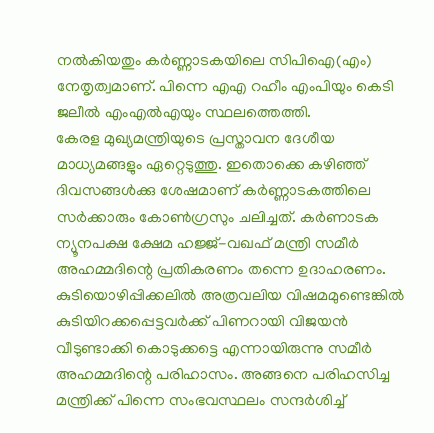നൽകിയതും കർണ്ണാടകയിലെ സിപിഐ(എം) നേതൃത്വമാണ്. പിന്നെ എഎ റഹീം എംപിയും കെടി ജലീൽ എംഎൽഎയും സ്ഥലത്തെത്തി.
കേരള മുഖ്യമന്ത്രിയുടെ പ്രസ്താവന ദേശീയ മാധ്യമങ്ങളും ഏറ്റെടുത്തു. ഇതൊക്കെ കഴിഞ്ഞ് ദിവസങ്ങൾക്കു ശേഷമാണ് കർണ്ണാടകത്തിലെ സർക്കാരും കോൺഗ്രസും ചലിച്ചത്. കർണാടക ന്യൂനപക്ഷ ക്ഷേമ ഹജ്ജ്-വഖഫ് മന്ത്രി സമീർ അഹമ്മദിന്റെ പ്രതികരണം തന്നെ ഉദാഹരണം. കുടിയൊഴിപ്പിക്കലിൽ അത്രവലിയ വിഷമമുണ്ടെങ്കിൽ കുടിയിറക്കപ്പെട്ടവർക്ക് പിണറായി വിജയൻ വീടുണ്ടാക്കി കൊടുക്കട്ടെ എന്നായിരുന്നു സമീർ അഹമ്മദിന്റെ പരിഹാസം. അങ്ങനെ പരിഹസിച്ച മന്ത്രിക്ക് പിന്നെ സംഭവസ്ഥലം സന്ദർശിച്ച്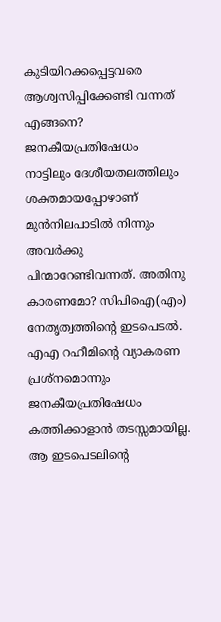കുടിയിറക്കപ്പെട്ടവരെ ആശ്വസിപ്പിക്കേണ്ടി വന്നത് എങ്ങനെ?
ജനകീയപ്രതിഷേധം നാട്ടിലും ദേശീയതലത്തിലും ശക്തമായപ്പോഴാണ് മുൻനിലപാടിൽ നിന്നും അവർക്കു പിന്മാറേണ്ടിവന്നത്. അതിനു കാരണമോ? സിപിഐ(എം) നേതൃത്വത്തിന്റെ ഇടപെടൽ. എഎ റഹീമിൻ്റെ വ്യാകരണ പ്രശ്നമൊന്നും ജനകീയപ്രതിഷേധം കത്തിക്കാളാൻ തടസ്സമായില്ല. ആ ഇടപെടലിന്റെ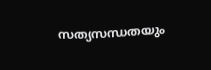സത്യസന്ധതയും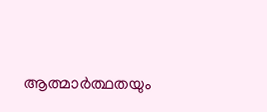ആത്മാർത്ഥതയും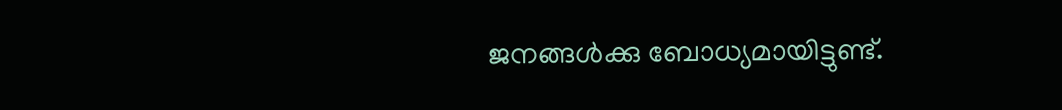ജനങ്ങൾക്കു ബോധ്യമായിട്ടുണ്ട്.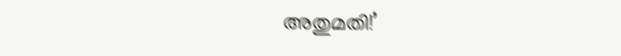അതുമതി!’